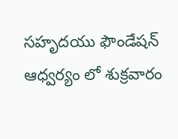సహృదయు ఫౌండేషన్ ఆధ్వర్యం లో శుక్రవారం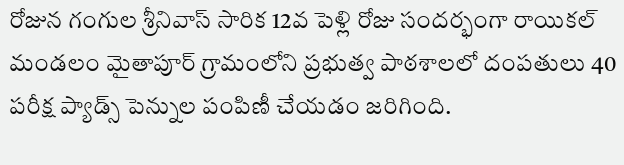రోజున గంగుల శ్రీనివాస్ సారిక 12వ పెళ్లి రోజు సందర్భంగా రాయికల్ మండలం మైతాపూర్ గ్రామంలోని ప్రభుత్వ పాఠశాలలో దంపతులు 40 పరీక్ష ప్యాడ్స్ పెన్నుల పంపిణీ చేయడం జరిగింది.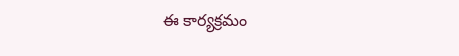ఈ కార్యక్రమం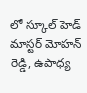లో స్కూల్ హెడ్ మాస్టర్ మోహన్ రెడ్డి, ఉపాధ్య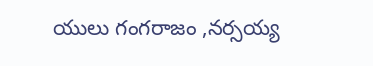యులు గంగరాజం ,నర్సయ్య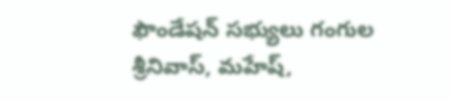ఫౌండేషన్ సభ్యులు గంగుల శ్రీనివాస్, మహేష్,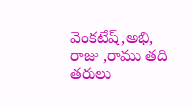వెంకటేష్,అభి, రాజు ,రాము తది తరులు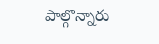పాల్గొన్నారు